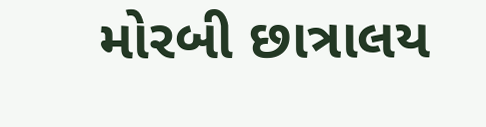મોરબી છાત્રાલય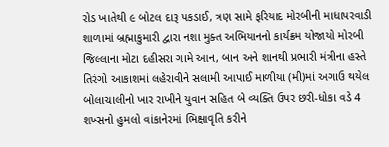રોડ ખાતેથી ૯ બોટલ દારૂ પકડાઈ, ત્રણ સામે ફરિયાદ મોરબીની માધાપરવાડી શાળામાં બ્રહ્માકુમારી દ્વારા નશા મુક્ત અભિયાનનો કાર્યક્રમ યોજાયો મોરબી જિલ્લાના મોટા દહીસરા ગામે આન, બાન અને શાનથી પ્રભારી મંત્રીના હસ્તે તિરંગો આકાશમાં લહેરાવીને સલામી આપાઈ માળીયા (મી)માં અગાઉ થયેલ બોલાચાલીનો ખાર રાખીને યુવાન સહિત બે વ્યક્તિ ઉપર છરી-ધોકા વડે 4 શખ્સનો હુમલો વાંકાનેરમાં ભિક્ષાવૃતિ કરીને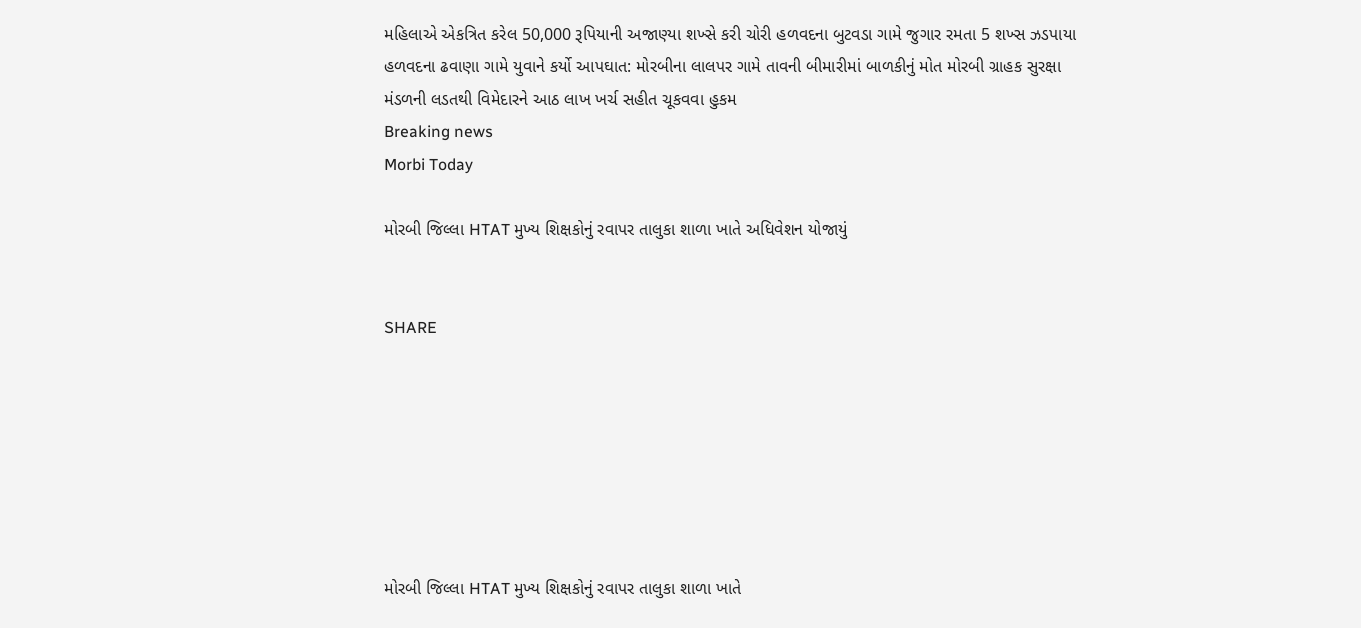મહિલાએ એકત્રિત કરેલ 50,000 રૂપિયાની અજાણ્યા શખ્સે કરી ચોરી હળવદના બુટવડા ગામે જુગાર રમતા 5 શખ્સ ઝડપાયા હળવદના ઢવાણા ગામે યુવાને કર્યો આપઘાત: મોરબીના લાલપર ગામે તાવની બીમારીમાં બાળકીનું મોત મોરબી ગ્રાહક સુરક્ષા મંડળની લડતથી વિમેદારને આઠ લાખ ખર્ચ સહીત ચૂકવવા હુકમ
Breaking news
Morbi Today

મોરબી જિલ્લા HTAT મુખ્ય શિક્ષકોનું રવાપર તાલુકા શાળા ખાતે અધિવેશન યોજાયું


SHARE







મોરબી જિલ્લા HTAT મુખ્ય શિક્ષકોનું રવાપર તાલુકા શાળા ખાતે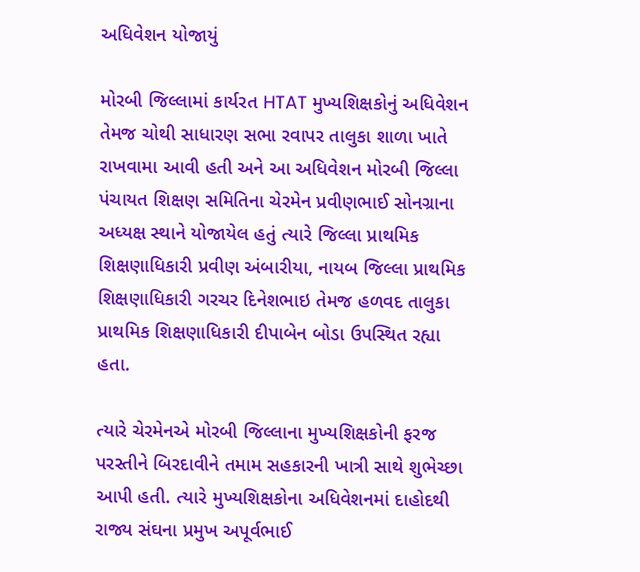અધિવેશન યોજાયું

મોરબી જિલ્લામાં કાર્યરત HTAT મુખ્યશિક્ષકોનું અધિવેશન તેમજ ચોથી સાધારણ સભા રવાપર તાલુકા શાળા ખાતે રાખવામા આવી હતી અને આ અધિવેશન મોરબી જિલ્લા પંચાયત શિક્ષણ સમિતિના ચેરમેન પ્રવીણભાઈ સોનગ્રાના અધ્યક્ષ સ્થાને યોજાયેલ હતું ત્યારે જિલ્લા પ્રાથમિક શિક્ષણાધિકારી પ્રવીણ અંબારીયા, નાયબ જિલ્લા પ્રાથમિક શિક્ષણાધિકારી ગરચર દિનેશભાઇ તેમજ હળવદ તાલુકા પ્રાથમિક શિક્ષણાધિકારી દીપાબેન બોડા ઉપસ્થિત રહ્યા હતા.

ત્યારે ચેરમેનએ મોરબી જિલ્લાના મુખ્યશિક્ષકોની ફરજ પરસ્તીને બિરદાવીને તમામ સહકારની ખાત્રી સાથે શુભેચ્છા આપી હતી. ત્યારે મુખ્યશિક્ષકોના અધિવેશનમાં દાહોદથી રાજ્ય સંઘના પ્રમુખ અપૂર્વભાઈ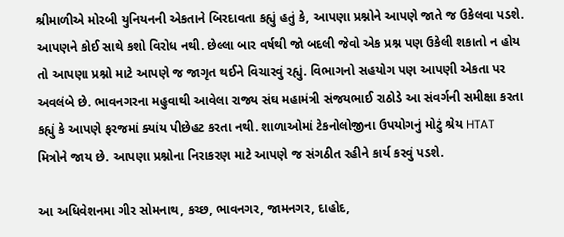શ્રીમાળીએ મોરબી યુનિયનની એકતાને બિરદાવતા કહ્યું હતું કે, આપણા પ્રશ્નોને આપણે જાતે જ ઉકેલવા પડશે. આપણને કોઈ સાથે કશો વિરોધ નથી. છેલ્લા બાર વર્ષથી જો બદલી જેવો એક પ્રશ્ન પણ ઉકેલી શકાતો ન હોય તો આપણા પ્રશ્નો માટે આપણે જ જાગૃત થઈને વિચારવું રહ્યું. વિભાગનો સહયોગ પણ આપણી એકતા પર અવલંબે છે. ભાવનગરના મહુવાથી આવેલા રાજ્ય સંઘ મહામંત્રી સંજયભાઈ રાઠોડે આ સંવર્ગની સમીક્ષા કરતા કહ્યું કે આપણે ફરજમાં ક્યાંય પીછેહટ કરતા નથી. શાળાઓમાં ટેકનોલોજીના ઉપયોગનું મોટું શ્રેય HTAT મિત્રોને જાય છે. આપણા પ્રશ્નોના નિરાકરણ માટે આપણે જ સંગઠીત રહીને કાર્ય કરવું પડશે.

આ અધિવેશનમા ગીર સોમનાથ, કચ્છ, ભાવનગર, જામનગર, દાહોદ,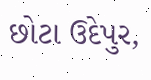છોટા ઉદેપુર,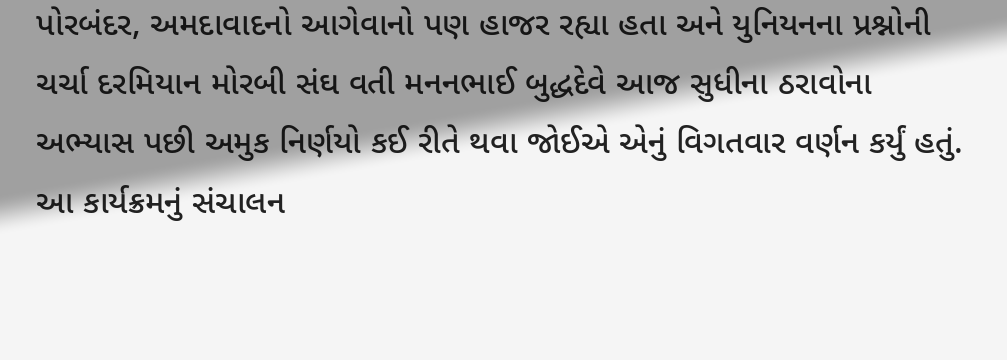પોરબંદર, અમદાવાદનો આગેવાનો પણ હાજર રહ્યા હતા અને યુનિયનના પ્રશ્નોની ચર્ચા દરમિયાન મોરબી સંઘ વતી મનનભાઈ બુદ્ધદેવે આજ સુધીના ઠરાવોના અભ્યાસ પછી અમુક નિર્ણયો કઈ રીતે થવા જોઈએ એનું વિગતવાર વર્ણન કર્યું હતું. આ કાર્યક્રમનું સંચાલન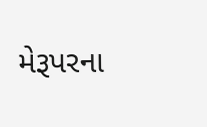મેરૂપરના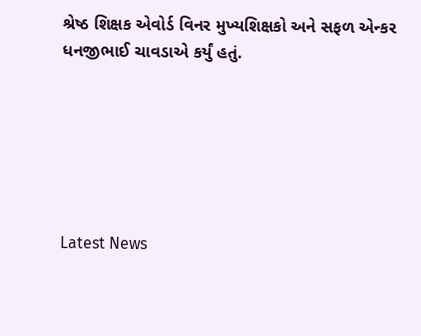શ્રેષ્ઠ શિક્ષક એવોર્ડ વિનર મુખ્યશિક્ષકો અને સફળ એન્કર ધનજીભાઈ ચાવડાએ કર્યું હતું.






Latest News